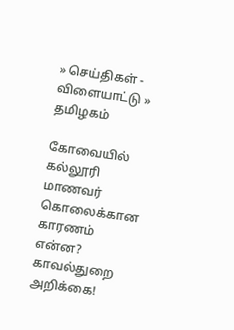» செய்திகள் - விளையாட்டு » தமிழகம்

கோவையில் கல்லூரி மாணவர் கொலைக்கான காரணம் என்ன? காவல்துறை அறிக்கை!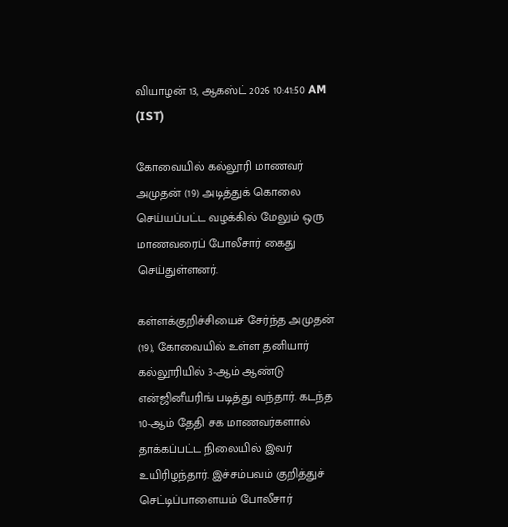வியாழன் 13, ஆகஸ்ட் 2026 10:41:50 AM (IST)

கோவையில் கல்லூரி மாணவர் அமுதன் (19) அடித்துக் கொலை செய்யப்பட்ட வழக்கில் மேலும் ஒரு மாணவரைப் போலீசார் கைது செய்துள்ளனர்.

கள்ளக்குறிச்சியைச் சேர்ந்த அமுதன் (19), கோவையில் உள்ள தனியார் கல்லூரியில் 3-ஆம் ஆண்டு என்ஜினீயரிங் படித்து வந்தார். கடந்த 10-ஆம் தேதி சக மாணவர்களால் தாக்கப்பட்ட நிலையில் இவர் உயிரிழந்தார். இச்சம்பவம் குறித்துச் செட்டிப்பாளையம் போலீசார்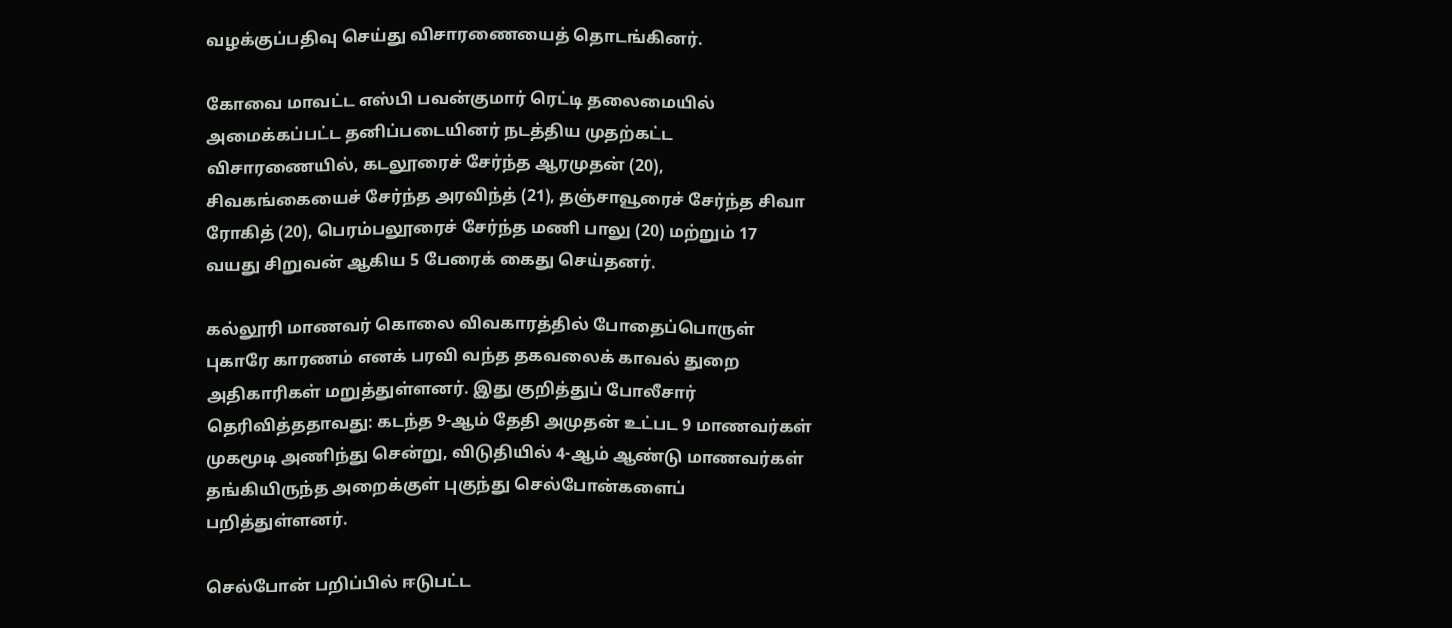வழக்குப்பதிவு செய்து விசாரணையைத் தொடங்கினர்.

கோவை மாவட்ட எஸ்பி பவன்குமார் ரெட்டி தலைமையில் அமைக்கப்பட்ட தனிப்படையினர் நடத்திய முதற்கட்ட விசாரணையில், கடலூரைச் சேர்ந்த ஆரமுதன் (20), சிவகங்கையைச் சேர்ந்த அரவிந்த் (21), தஞ்சாவூரைச் சேர்ந்த சிவா ரோகித் (20), பெரம்பலூரைச் சேர்ந்த மணி பாலு (20) மற்றும் 17 வயது சிறுவன் ஆகிய 5 பேரைக் கைது செய்தனர்.

கல்லூரி மாணவர் கொலை விவகாரத்தில் போதைப்பொருள் புகாரே காரணம் எனக் பரவி வந்த தகவலைக் காவல் துறை அதிகாரிகள் மறுத்துள்ளனர். இது குறித்துப் போலீசார் தெரிவித்ததாவது: கடந்த 9-ஆம் தேதி அமுதன் உட்பட 9 மாணவர்கள் முகமூடி அணிந்து சென்று, விடுதியில் 4-ஆம் ஆண்டு மாணவர்கள் தங்கியிருந்த அறைக்குள் புகுந்து செல்போன்களைப் பறித்துள்ளனர்.

செல்போன் பறிப்பில் ஈடுபட்ட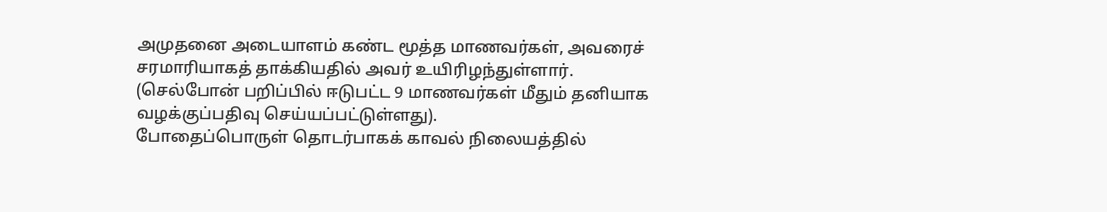அமுதனை அடையாளம் கண்ட மூத்த மாணவர்கள், அவரைச் சரமாரியாகத் தாக்கியதில் அவர் உயிரிழந்துள்ளார். (செல்போன் பறிப்பில் ஈடுபட்ட 9 மாணவர்கள் மீதும் தனியாக வழக்குப்பதிவு செய்யப்பட்டுள்ளது).
போதைப்பொருள் தொடர்பாகக் காவல் நிலையத்தில்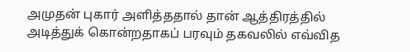அமுதன் புகார் அளித்ததால் தான் ஆத்திரத்தில் அடித்துக் கொன்றதாகப் பரவும் தகவலில் எவ்வித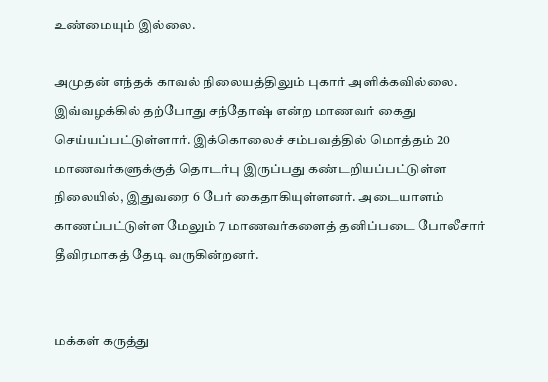உண்மையும் இல்லை.

அமுதன் எந்தக் காவல் நிலையத்திலும் புகார் அளிக்கவில்லை. இவ்வழக்கில் தற்போது சந்தோஷ் என்ற மாணவர் கைது செய்யப்பட்டுள்ளார். இக்கொலைச் சம்பவத்தில் மொத்தம் 20 மாணவர்களுக்குத் தொடர்பு இருப்பது கண்டறியப்பட்டுள்ள நிலையில், இதுவரை 6 பேர் கைதாகியுள்ளனர். அடையாளம் காணப்பட்டுள்ள மேலும் 7 மாணவர்களைத் தனிப்படை போலீசார் தீவிரமாகத் தேடி வருகின்றனர்.


மக்கள் கருத்து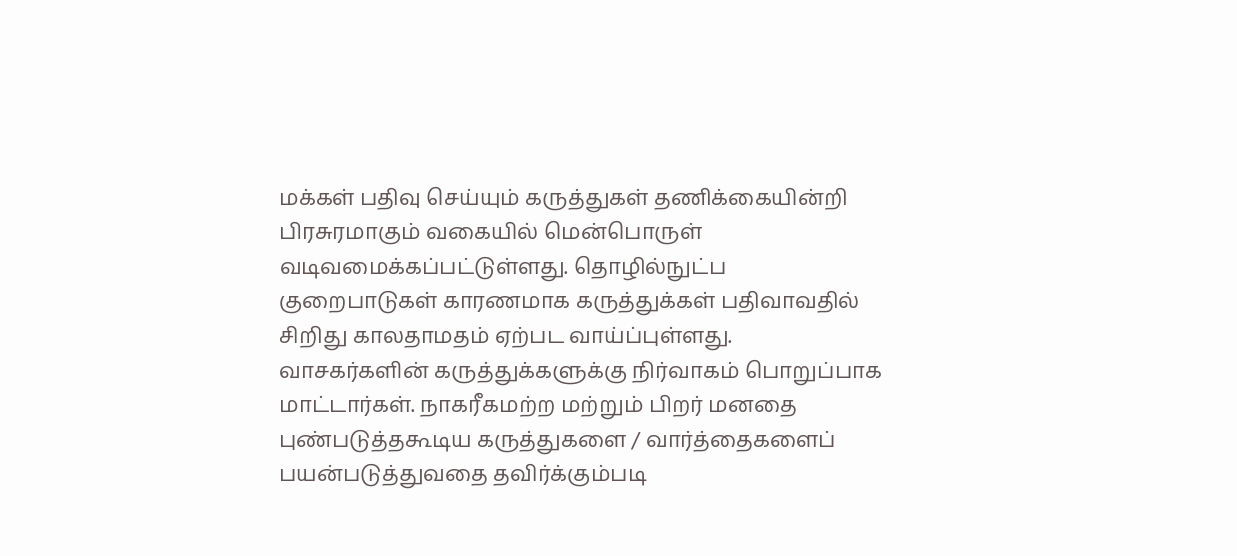மக்கள் பதிவு செய்யும் கருத்துகள் தணிக்கையின்றி பிரசுரமாகும் வகையில் மென்பொருள் வடிவமைக்கப்பட்டுள்ளது. தொழில்நுட்ப குறைபாடுகள் காரணமாக கருத்துக்கள் பதிவாவதில் சிறிது காலதாமதம் ஏற்பட வாய்ப்புள்ளது. வாசகர்களின் கருத்துக்களுக்கு நிர்வாகம் பொறுப்பாக மாட்டார்கள். நாகரீகமற்ற மற்றும் பிறர் மனதை புண்படுத்தகூடிய கருத்துகளை / வார்த்தைகளைப் பயன்படுத்துவதை தவிர்க்கும்படி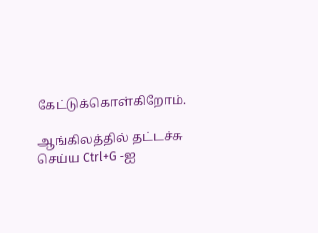கேட்டுக்கொள்கிறோம்.

ஆங்கிலத்தில் தட்டச்சு செய்ய Ctrl+G -ஐ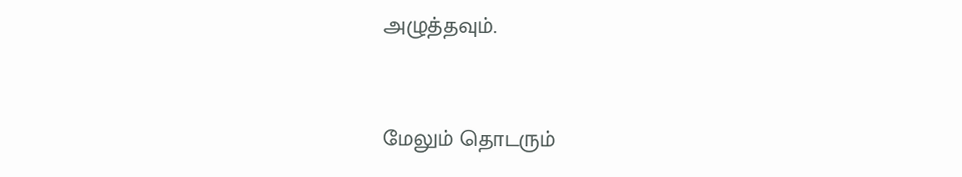அழுத்தவும்.



மேலும் தொடரும்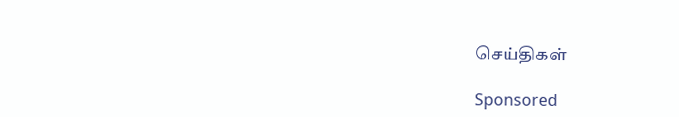செய்திகள்

Sponsored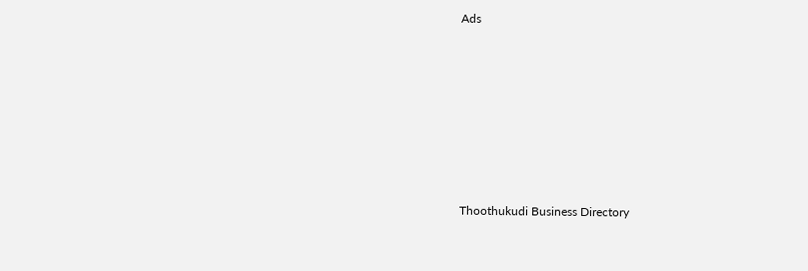Ads









Thoothukudi Business Directory